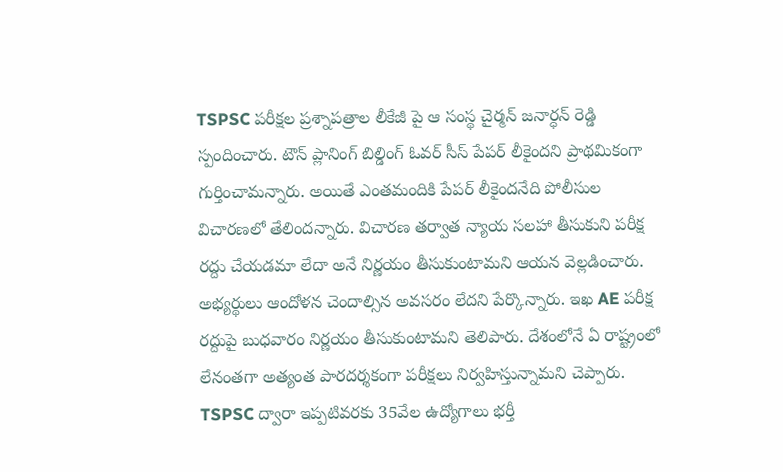TSPSC పరీక్షల ప్రశ్నాపత్రాల లీకేజీ పై ఆ సంస్థ చైర్మన్ జనార్ధన్ రెడ్డి స్పందించారు. టౌన్ ప్లానింగ్ బిల్డింగ్ ఓవర్ సీస్ పేపర్ లీకైందని ప్రాథమికంగా గుర్తించామన్నారు. అయితే ఎంతమందికి పేపర్ లీకైందనేది పోలీసుల విచారణలో తేలిందన్నారు. విచారణ తర్వాత న్యాయ సలహా తీసుకుని పరీక్ష రద్దు చేయడమా లేదా అనే నిర్ణయం తీసుకుంటామని ఆయన వెల్లడించారు. అభ్యర్థులు ఆందోళన చెందాల్సిన అవసరం లేదని పేర్కొన్నారు. ఇఖ AE పరీక్ష రద్దుపై బుధవారం నిర్ణయం తీసుకుంటామని తెలిపారు. దేశంలోనే ఏ రాష్ట్రంలో లేనంతగా అత్యంత పారదర్శకంగా పరీక్షలు నిర్వహిస్తున్నామని చెప్పారు. TSPSC ద్వారా ఇప్పటివరకు 35వేల ఉద్యోగాలు భర్తీ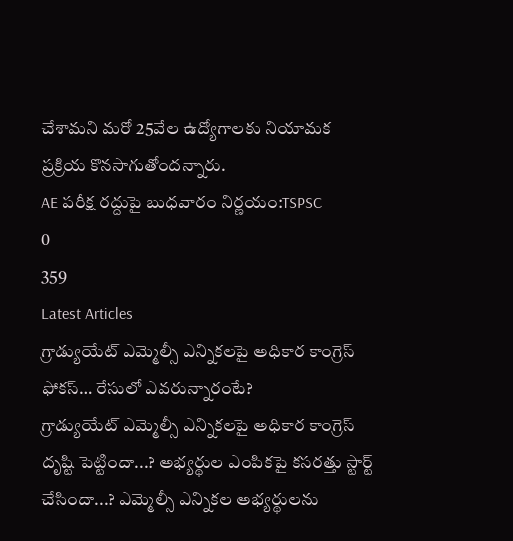చేశామని మరో 25వేల ఉద్యోగాలకు నియామక ప్రక్రియ కొనసాగుతోందన్నారు.
AE పరీక్ష రద్దుపై బుధవారం నిర్ణయం:TSPSC
0
359
Latest Articles
గ్రాడ్యుయేట్ ఎమ్మెల్సీ ఎన్నికలపై అధికార కాంగ్రెస్ ఫోకస్… రేసులో ఎవరున్నారంటే?
గ్రాడ్యుయేట్ ఎమ్మెల్సీ ఎన్నికలపై అధికార కాంగ్రెస్ దృష్టి పెట్టిందా...? అభ్యర్థుల ఎంపికపై కసరత్తు స్టార్ట్ చేసిందా...? ఎమ్మెల్సీ ఎన్నికల అభ్యర్థులను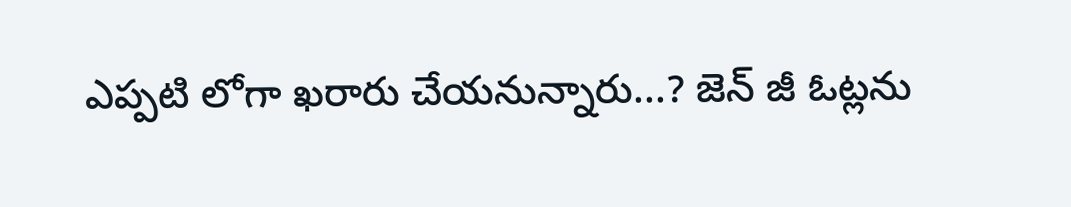ఎప్పటి లోగా ఖరారు చేయనున్నారు...? జెన్ జీ ఓట్లను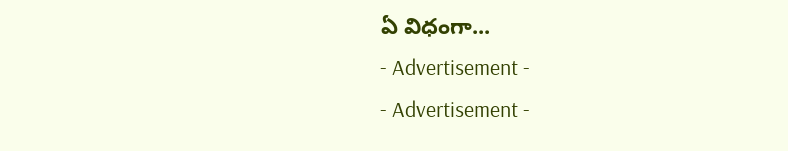ఏ విధంగా...
- Advertisement -
- Advertisement -